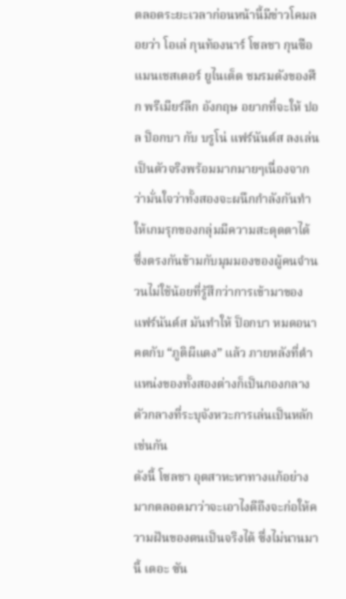ตลอดระยะเวลาก่อนหน้านี้มีข่าวโคมลอยว่า โอเล่ กุนท้องนาร์ โซลชา กุนซือ แมนเชสเตอร์ ยูไนเต็ด ชมรมดังของศึก พรีเมียร์ลีก อังกฤษ อยากที่จะให้ ปอล ป็อกบา กับ บรูโน่ แฟร์นันด์ส ลงเล่นเป็นตัวจริงพร้อมมากมายๆเนื่องจากว่ามั่นใจว่าทั้งสองจะผนึกกำลังกันทำให้เกมรุกของกลุ่มมีความสะดุดตาได้ ซึ่งตรงกันข้ามกับมุมมองของผู้คนจำนวนไม่ใช้น้อยที่รู้สึกว่าการเข้ามาของ แฟร์นันด์ส มันทำให้ ป็อกบา หมดอนาคตกับ “ภูติผีแดง” แล้ว ภายหลังที่ตำแหน่งของทั้งสองต่างก็เป็นกองกลางตัวกลางที่ระบุจังหวะการเล่นเป็นหลักเช่นกัน
ดังนี้ โซลชา อุตสาหะหาทางแก้อย่างมากตลอดมาว่าจะเอาไงดีถึงจะก่อให้ความฝันของตนเป็นจริงได้ ซึ่งไม่นานมานี้ เดอะ ซัน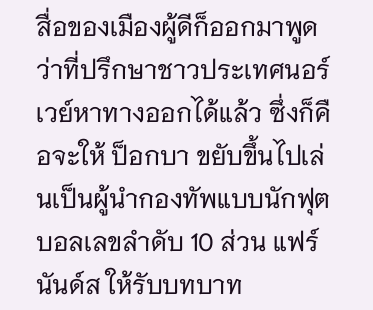สื่อของเมืองผู้ดีก็ออกมาพูดว่าที่ปรึกษาชาวประเทศนอร์เวย์หาทางออกได้แล้ว ซึ่งก็คือจะให้ ป็อกบา ขยับขึ้นไปเล่นเป็นผู้นำกองทัพแบบนักฟุตบอลเลขลำดับ 10 ส่วน แฟร์นันด์ส ให้รับบทบาท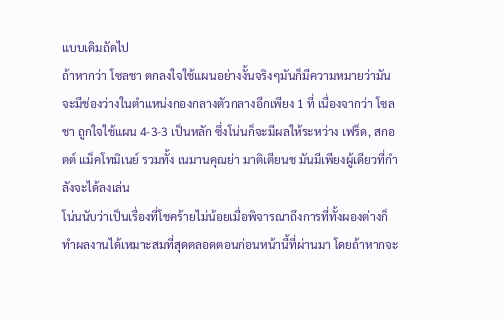แบบเดิมถัดไป
ถ้าหากว่า โซลชา ตกลงใจใช้แผนอย่างงั้นจริงๆมันก็มีความหมายว่ามันจะมีช่องว่างในตำแหน่งกองกลางตัวกลางอีกเพียง 1 ที่ เนื่องจากว่า โซลชา ถูกใจใช้แผน 4-3-3 เป็นหลัก ซึ่งโน่นก็จะมีผลให้ระหว่าง เฟร็ด, สกอตต์ แม็คโทมิเนย์ รวมทั้ง เนมานคุณย่า มาติเตียนช มันมีเพียงผู้เดียวที่กำลังจะได้ลงเล่น
โน่นนับว่าเป็นเรื่องที่โชคร้ายไม่น้อยเมื่อพิจารณาถึงการที่ทั้งผองต่างก็ทำผลงานได้เหมาะสมที่สุดตลอดตอนก่อนหน้านี้ที่ผ่านมา โดยถ้าหากจะ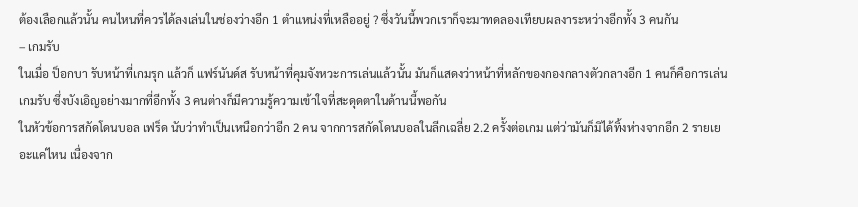ต้องเลือกแล้วนั้น คนไหนที่ควรได้ลงเล่นในช่องว่างอีก 1 ตำแหน่งที่เหลืออยู่ ? ซึ่งวันนี้พวกเราก็จะมาทดลองเทียบผลงาระหว่างอีกทั้ง 3 คนกัน
– เกมรับ
ในเมื่อ ป็อกบา รับหน้าที่เกมรุก แล้วก็ แฟร์นันด์ส รับหน้าที่คุมจังหวะการเล่นแล้วนั้น มันก็แสดงว่าหน้าที่หลักของกองกลางตัวกลางอีก 1 คนก็คือการเล่นเกมรับ ซึ่งบังเอิญอย่างมากที่อีกทั้ง 3 คนต่างก็มีความรู้ความเข้าใจที่สะดุดตาในด้านนี้พอกัน
ในหัวข้อการสกัดโดนบอล เฟร็ด นับว่าทำเป็นเหนือกว่าอีก 2 คน จากการสกัดโดนบอลในลีกเฉลี่ย 2.2 ครั้งต่อเกม แต่ว่ามันก็มิได้ทิ้งห่างจากอีก 2 รายเยอะแค่ไหน เนื่องจาก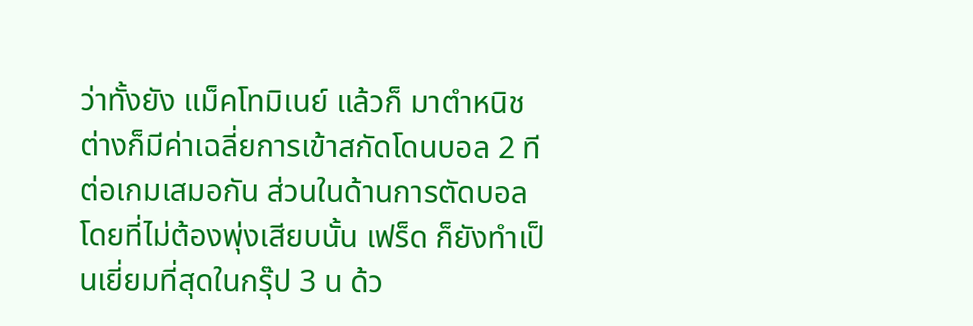ว่าทั้งยัง แม็คโทมิเนย์ แล้วก็ มาตำหนิช ต่างก็มีค่าเฉลี่ยการเข้าสกัดโดนบอล 2 ทีต่อเกมเสมอกัน ส่วนในด้านการตัดบอลโดยที่ไม่ต้องพุ่งเสียบนั้น เฟร็ด ก็ยังทำเป็นเยี่ยมที่สุดในกรุ๊ป 3 น ด้ว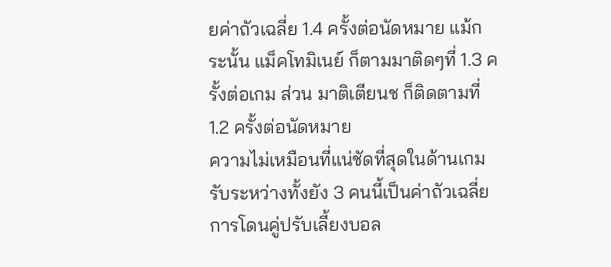ยค่าถัวเฉลี่ย 1.4 ครั้งต่อนัดหมาย แม้กระนั้น แม็คโทมิเนย์ ก็ตามมาติดๆที่ 1.3 ครั้งต่อเกม ส่วน มาติเตียนช ก็ติดตามที่ 1.2 ครั้งต่อนัดหมาย
ความไม่เหมือนที่แน่ชัดที่สุดในด้านเกมรับระหว่างทั้งยัง 3 คนนี้เป็นค่าถัวเฉลี่ยการโดนคู่ปรับเลี้ยงบอล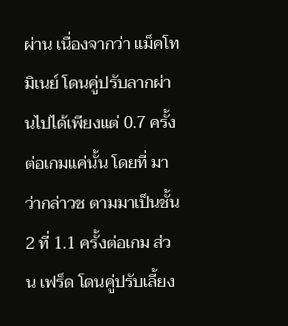ผ่าน เนื่องจากว่า แม็คโทมิเนย์ โดนคู่ปรับลากผ่านไปได้เพียงแต่ 0.7 ครั้งต่อเกมแค่นั้น โดยที่ มาว่ากล่าวช ตามมาเป็นชั้น 2 ที่ 1.1 ครั้งต่อเกม ส่วน เฟร็ด โดนคู่ปรับเลี้ยง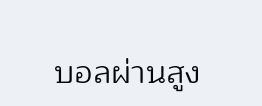บอลผ่านสูง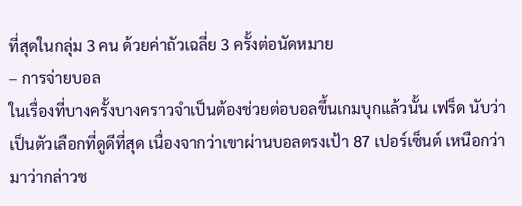ที่สุดในกลุ่ม 3 คน ด้วยค่าถัวเฉลี่ย 3 ครั้งต่อนัดหมาย
– การจ่ายบอล
ในเรื่องที่บางครั้งบางคราวจำเป็นต้องช่วยต่อบอลขึ้นเกมบุกแล้วนั้น เฟร็ด นับว่าเป็นตัวเลือกที่ดูดีที่สุด เนื่องจากว่าเขาผ่านบอลตรงเป้า 87 เปอร์เซ็นต์ เหนือกว่า มาว่ากล่าวช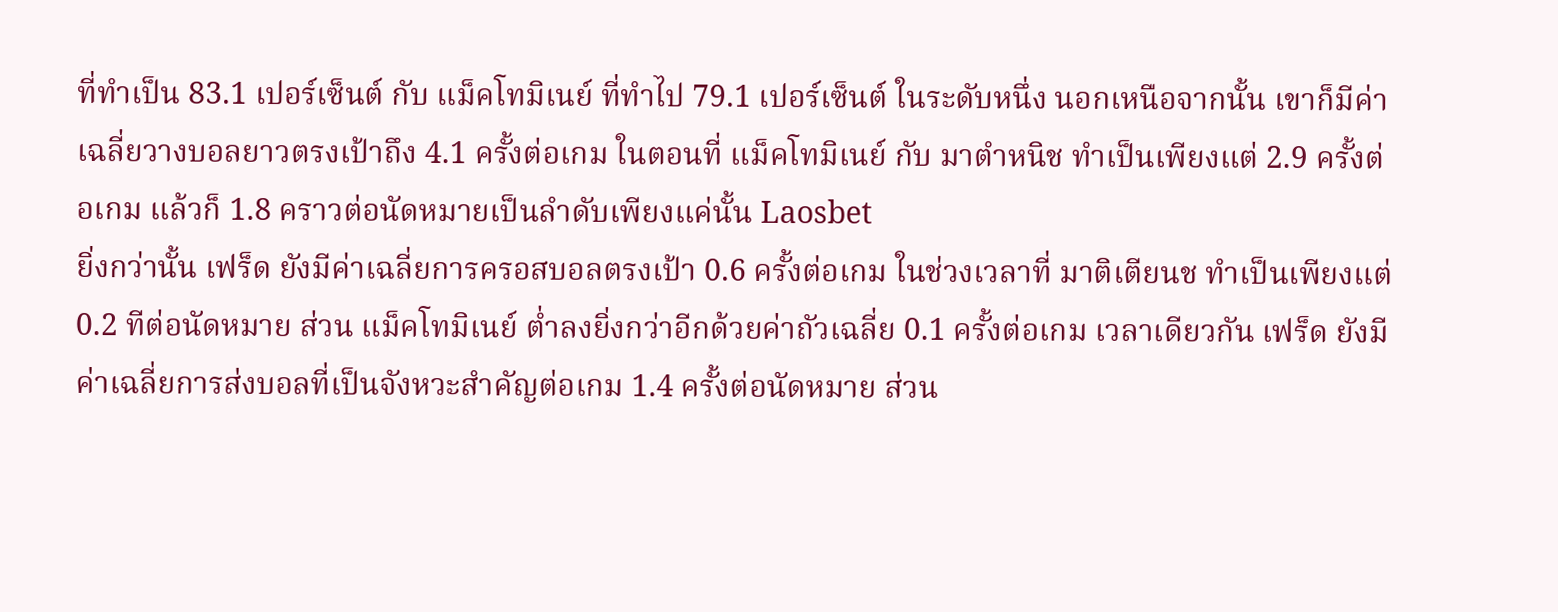ที่ทำเป็น 83.1 เปอร์เซ็นต์ กับ แม็คโทมิเนย์ ที่ทำไป 79.1 เปอร์เซ็นต์ ในระดับหนึ่ง นอกเหนือจากนั้น เขาก็มีค่าเฉลี่ยวางบอลยาวตรงเป้าถึง 4.1 ครั้งต่อเกม ในตอนที่ แม็คโทมิเนย์ กับ มาตำหนิช ทำเป็นเพียงแต่ 2.9 ครั้งต่อเกม แล้วก็ 1.8 คราวต่อนัดหมายเป็นลำดับเพียงแค่นั้น Laosbet
ยิ่งกว่านั้น เฟร็ด ยังมีค่าเฉลี่ยการครอสบอลตรงเป้า 0.6 ครั้งต่อเกม ในช่วงเวลาที่ มาติเตียนช ทำเป็นเพียงแต่ 0.2 ทีต่อนัดหมาย ส่วน แม็คโทมิเนย์ ต่ำลงยิ่งกว่าอีกด้วยค่าถัวเฉลี่ย 0.1 ครั้งต่อเกม เวลาเดียวกัน เฟร็ด ยังมีค่าเฉลี่ยการส่งบอลที่เป็นจังหวะสำคัญต่อเกม 1.4 ครั้งต่อนัดหมาย ส่วน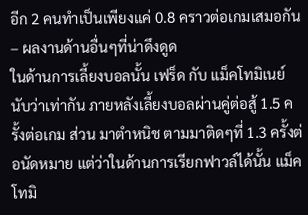อีก 2 คนทำเป็นเพียงแค่ 0.8 คราวต่อเกมเสมอกัน
– ผลงานด้านอื่นๆที่น่าดึงดูด
ในด้านการเลี้ยงบอลนั้น เฟร็ด กับ แม็คโทมิเนย์ นับว่าเท่ากัน ภายหลังเลี้ยงบอลผ่านคู่ต่อสู้ 1.5 ครั้งต่อเกม ส่วน มาตำหนิช ตามมาติดๆที่ 1.3 ครั้งต่อนัดหมาย แต่ว่าในด้านการเรียกฟาวล์ได้นั้น แม็คโทมิ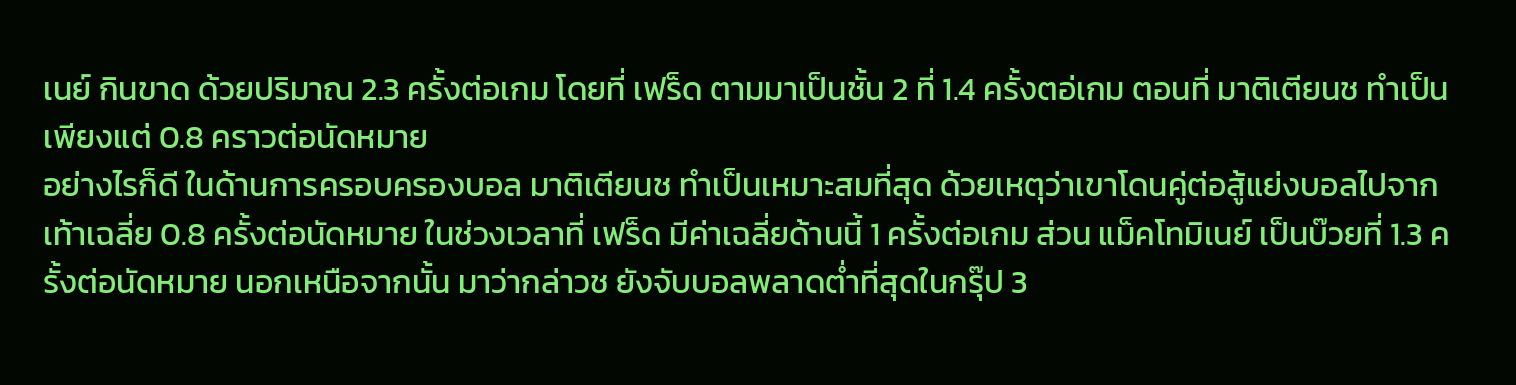เนย์ กินขาด ด้วยปริมาณ 2.3 ครั้งต่อเกม โดยที่ เฟร็ด ตามมาเป็นชั้น 2 ที่ 1.4 ครั้งตอ่เกม ตอนที่ มาติเตียนช ทำเป็นเพียงแต่ 0.8 คราวต่อนัดหมาย
อย่างไรก็ดี ในด้านการครอบครองบอล มาติเตียนช ทำเป็นเหมาะสมที่สุด ด้วยเหตุว่าเขาโดนคู่ต่อสู้แย่งบอลไปจากเท้าเฉลี่ย 0.8 ครั้งต่อนัดหมาย ในช่วงเวลาที่ เฟร็ด มีค่าเฉลี่ยด้านนี้ 1 ครั้งต่อเกม ส่วน แม็คโทมิเนย์ เป็นบ๊วยที่ 1.3 ครั้งต่อนัดหมาย นอกเหนือจากนั้น มาว่ากล่าวช ยังจับบอลพลาดต่ำที่สุดในกรุ๊ป 3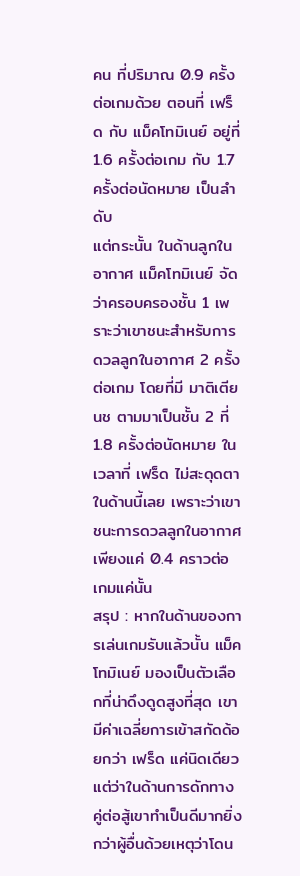คน ที่ปริมาณ 0.9 ครั้งต่อเกมด้วย ตอนที่ เฟร็ด กับ แม็คโทมิเนย์ อยู่ที่ 1.6 ครั้งต่อเกม กับ 1.7 ครั้งต่อนัดหมาย เป็นลำดับ
แต่กระนั้น ในด้านลูกในอากาศ แม็คโทมิเนย์ จัดว่าครอบครองชั้น 1 เพราะว่าเขาชนะสำหรับการดวลลูกในอากาศ 2 ครั้งต่อเกม โดยที่มี มาติเตียนช ตามมาเป็นชั้น 2 ที่ 1.8 ครั้งต่อนัดหมาย ในเวลาที่ เฟร็ด ไม่สะดุดตาในด้านนี้เลย เพราะว่าเขาชนะการดวลลูกในอากาศเพียงแค่ 0.4 คราวต่อเกมแค่นั้น
สรุป : หากในด้านของการเล่นเกมรับแล้วนั้น แม็คโทมิเนย์ มองเป็นตัวเลือกที่น่าดึงดูดสูงที่สุด เขามีค่าเฉลี่ยการเข้าสกัดด้อยกว่า เฟร็ด แค่นิดเดียว แต่ว่าในด้านการดักทางคู่ต่อสู้เขาทำเป็นดีมากยิ่งกว่าผู้อื่นด้วยเหตุว่าโดน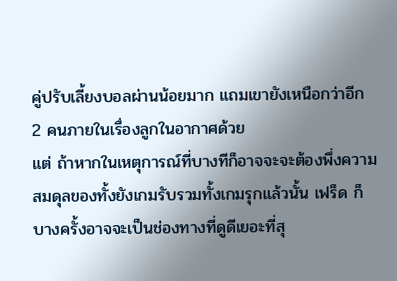คู่ปรับเลี้ยงบอลผ่านน้อยมาก แถมเขายังเหนือกว่าอีก 2 คนภายในเรื่องลูกในอากาศด้วย
แต่ ถ้าหากในเหตุการณ์ที่บางทีก็อาจจะจะต้องพึ่งความสมดุลของทั้งยังเกมรับรวมทั้งเกมรุกแล้วนั้น เฟร็ด ก็บางครั้งอาจจะเป็นช่องทางที่ดูดีเยอะที่สุ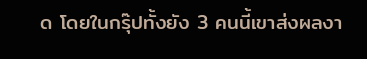ด โดยในกรุ๊ปทั้งยัง 3 คนนี้เขาส่งผลงา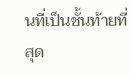นที่เป็นชั้นท้ายที่สุด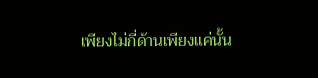เพียงไม่กี่ด้านเพียงแค่นั้น